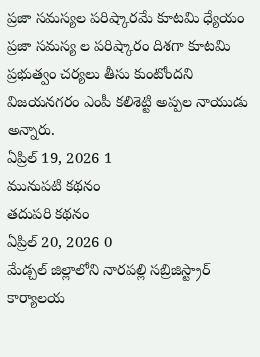ప్రజా సమస్యల పరిష్కారమే కూటమి ధ్యేయం
ప్రజా సమస్య ల పరిష్కారం దిశగా కూటమి ప్రభుత్వం చర్యలు తీసు కుంటోందని విజయనగరం ఎంపీ కలిశెట్టి అప్పల నాయుడు అన్నారు.
ఏప్రిల్ 19, 2026 1
మునుపటి కథనం
తదుపరి కథనం
ఏప్రిల్ 20, 2026 0
మేడ్చల్ జిల్లాలోని నారపల్లి సబ్రిజిస్ట్రార్ కార్యాలయ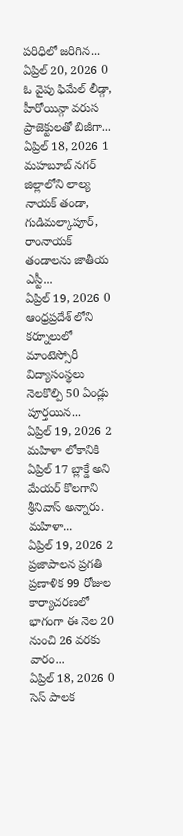పరిధిలో జరిగిన...
ఏప్రిల్ 20, 2026 0
ఓ వైపు ఫిమేల్ లీడ్గా, హీరోయిన్గా వరుస ప్రాజెక్టులతో బిజీగా...
ఏప్రిల్ 18, 2026 1
మహబూబ్ నగర్ జిల్లాలోని లాల్య నాయక్ తండా, గుడిమల్కాపూర్, రాంనాయక్ తండాలను జాతీయ ఎస్టీ...
ఏప్రిల్ 19, 2026 0
ఆంధ్రప్రదేశ్ లోని కర్నూలులో మాంటెస్సోరీ విద్యాసంస్థలు నెలకొల్పి 50 ఏండ్లు పూర్తయిన...
ఏప్రిల్ 19, 2026 2
మహిళా లోకానికి ఏప్రిల్ 17 బ్లాక్డే అని మేయర్ కొలగాని శ్రీనివాస్ అన్నారు. మహిళా...
ఏప్రిల్ 19, 2026 2
ప్రజాపాలన ప్రగతి ప్రణాళిక 99 రోజుల కార్యాచరణలో భాగంగా ఈ నెల 20 నుంచి 26 వరకు వారం...
ఏప్రిల్ 18, 2026 0
సెస్ పాలక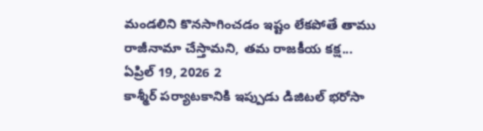మండలిని కొనసాగించడం ఇష్టం లేకపోతే తాము రాజీనామా చేస్తామని, తమ రాజకీయ కక్ష...
ఏప్రిల్ 19, 2026 2
కాశ్మీర్ పర్యాటకానికి ఇప్పుడు డిజిటల్ భరోసా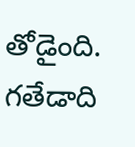తోడైంది. గతేడాది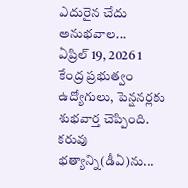ఎదురైన చేదు అనుభవాల...
ఏప్రిల్ 19, 2026 1
కేంద్ర ప్రభుత్వం ఉద్యోగులు, పెన్షనర్లకు శుభవార్త చెప్పింది. కరువు భత్యాన్ని(డీఏ)ను...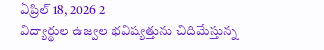ఏప్రిల్ 18, 2026 2
విద్యార్థుల ఉజ్వల భవిష్యత్తును చిదిమేస్తున్న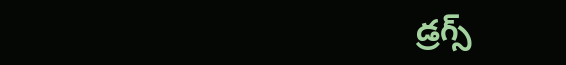డ్రగ్స్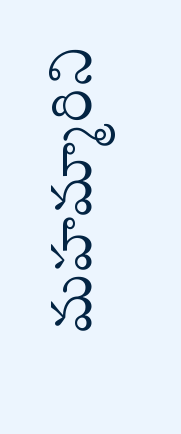మహమ్మారిని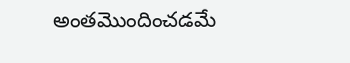అంతమొందించడమే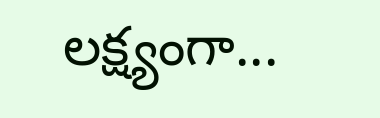లక్ష్యంగా...